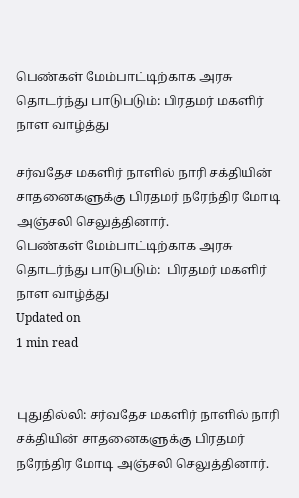பெண்கள் மேம்பாட்டிற்காக அரசு தொடர்ந்து பாடுபடும்: பிரதமர் மகளிர் நாள வாழ்த்து

சர்வதேச மகளிர் நாளில் நாரி சக்தியின் சாதனைகளுக்கு பிரதமர் நரேந்திர மோடி அஞ்சலி செலுத்தினார்.
பெண்கள் மேம்பாட்டிற்காக அரசு தொடர்ந்து பாடுபடும்:  பிரதமர் மகளிர் நாள வாழ்த்து
Updated on
1 min read


புதுதில்லி: சர்வதேச மகளிர் நாளில் நாரி சக்தியின் சாதனைகளுக்கு பிரதமர் நரேந்திர மோடி அஞ்சலி செலுத்தினார்.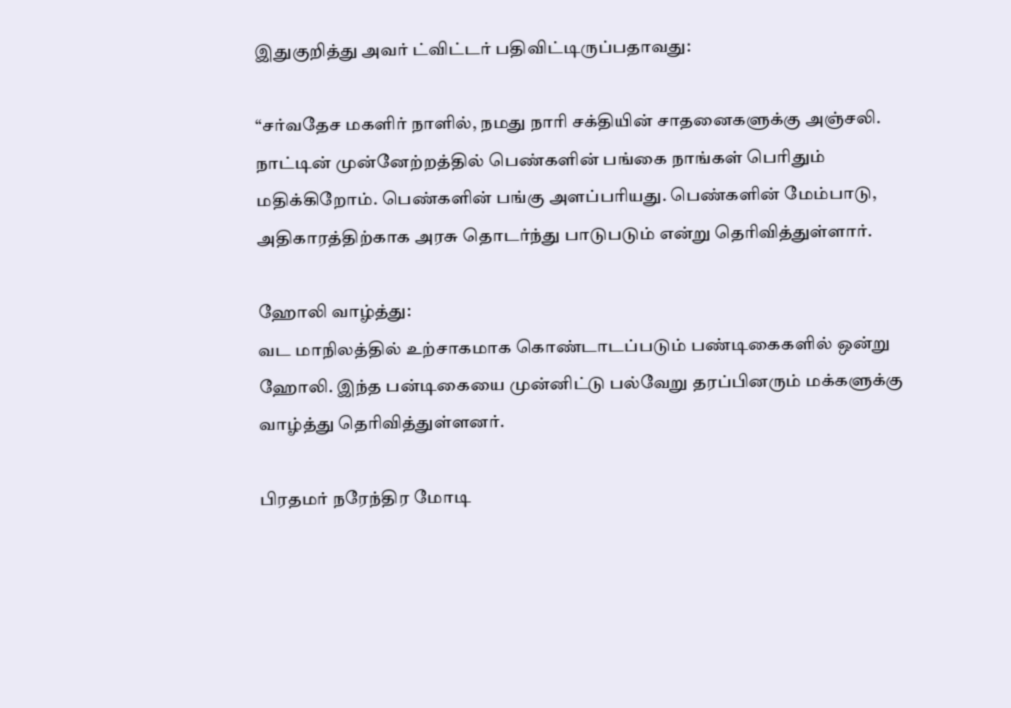இதுகுறித்து அவர் ட்விட்டர் பதிவிட்டிருப்பதாவது:

“சர்வதேச மகளிர் நாளில், நமது நாரி சக்தியின் சாதனைகளுக்கு அஞ்சலி. நாட்டின் முன்னேற்றத்தில் பெண்களின் பங்கை நாங்கள் பெரிதும் மதிக்கிறோம். பெண்களின் பங்கு அளப்பரியது. பெண்களின் மேம்பாடு, அதிகாரத்திற்காக அரசு தொடர்ந்து பாடுபடும் என்று தெரிவித்துள்ளார்.

ஹோலி வாழ்த்து:
வட மாநிலத்தில் உற்சாகமாக கொண்டாடப்படும் பண்டிகைகளில் ஒன்று ஹோலி. இந்த பன்டிகையை முன்னிட்டு பல்வேறு தரப்பினரும் மக்களுக்கு வாழ்த்து தெரிவித்துள்ளனர்.

பிரதமர் நரேந்திர மோடி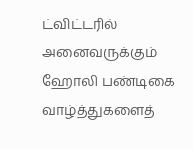ட்விட்டரில் அனைவருக்கும் ஹோலி பண்டிகை வாழ்த்துகளைத்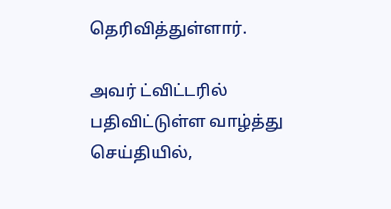தெரிவித்துள்ளார்.

அவர் ட்விட்டரில் பதிவிட்டுள்ள வாழ்த்து செய்தியில்,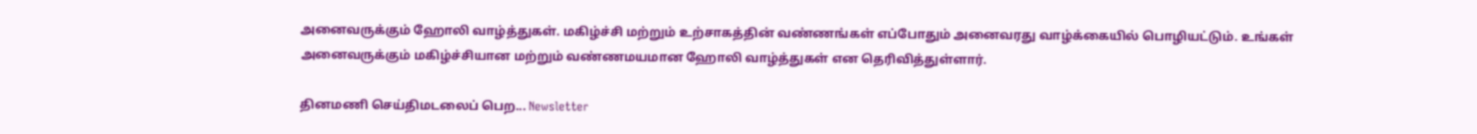அனைவருக்கும் ஹோலி வாழ்த்துகள். மகிழ்ச்சி மற்றும் உற்சாகத்தின் வண்ணங்கள் எப்போதும் அனைவரது வாழ்க்கையில் பொழியட்டும். உங்கள் அனைவருக்கும் மகிழ்ச்சியான மற்றும் வண்ணமயமான ஹோலி வாழ்த்துகள் என தெரிவித்துள்ளார்.

தினமணி செய்திமடலைப் பெற... Newsletter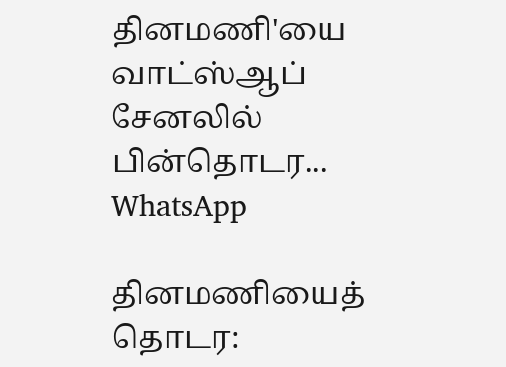தினமணி'யை வாட்ஸ்ஆப் சேனலில் பின்தொடர... WhatsApp

தினமணியைத் தொடர: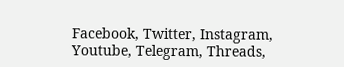Facebook, Twitter, Instagram, Youtube, Telegram, Threads,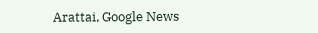Arattai, Google News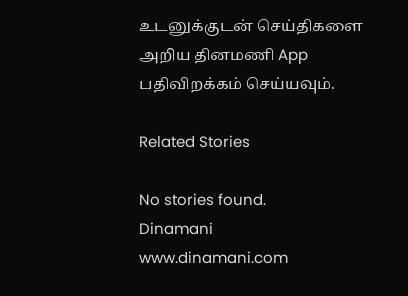உடனுக்குடன் செய்திகளை அறிய தினமணி App பதிவிறக்கம் செய்யவும்.

Related Stories

No stories found.
Dinamani
www.dinamani.com